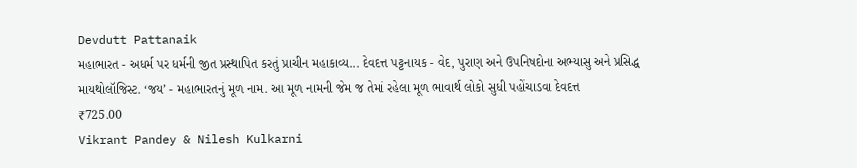Devdutt Pattanaik
મહાભારત - અધર્મ પર ધર્મની જીત પ્રસ્થાપિત કરતું પ્રાચીન મહાકાવ્ય... દેવદત્ત પટ્ટનાયક - વેદ, પુરાણ અને ઉપનિષદોના અભ્યાસુ અને પ્રસિદ્ધ માયથોલૉજિસ્ટ. ‘જય’ - મહાભારતનું મૂળ નામ. આ મૂળ નામની જેમ જ તેમાં રહેલા મૂળ ભાવાર્થ લોકો સુધી પહોંચાડવા દેવદત્ત
₹725.00
Vikrant Pandey & Nilesh Kulkarni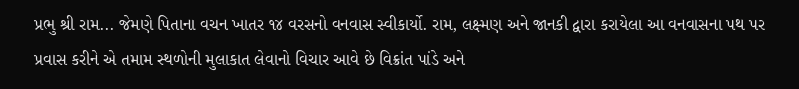પ્રભુ શ્રી રામ... જેમણે પિતાના વચન ખાતર ૧૪ વરસનો વનવાસ સ્વીકાર્યો. રામ, લક્ષ્મણ અને જાનકી દ્વારા કરાયેલા આ વનવાસના પથ પર પ્રવાસ કરીને એ તમામ સ્થળોની મુલાકાત લેવાનો વિચાર આવે છે વિક્રાંત પાંડે અને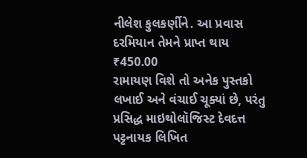નીલેશ કુલકર્ણીને. આ પ્રવાસ દરમિયાન તેમને પ્રાપ્ત થાય
₹450.00
રામાયણ વિશે તો અનેક પુસ્તકો લખાઈ અને વંચાઈ ચૂક્યાં છે, પરંતુ પ્રસિદ્ધ માઇથોલૉજિસ્ટ દેવદત્ત પટ્ટનાયક લિખિત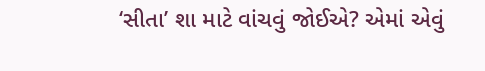‘સીતા’ શા માટે વાંચવું જોઈએ? એમાં એવું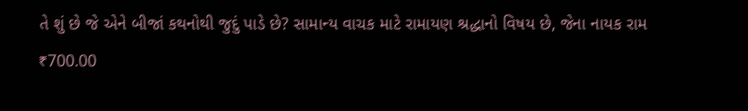તે શું છે જે એને બીજાં કથનોથી જુદું પાડે છે? સામાન્ય વાચક માટે રામાયણ શ્રદ્ધાનો વિષય છે, જેના નાયક રામ
₹700.00